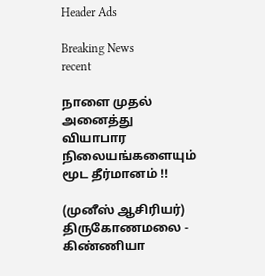Header Ads

Breaking News
recent

நாளை முதல் அனைத்து வியாபார நிலையங்களையும் மூட தீர்மானம் !!

(முனீஸ் ஆசிரியர்)
திருகோணமலை - கிண்ணியா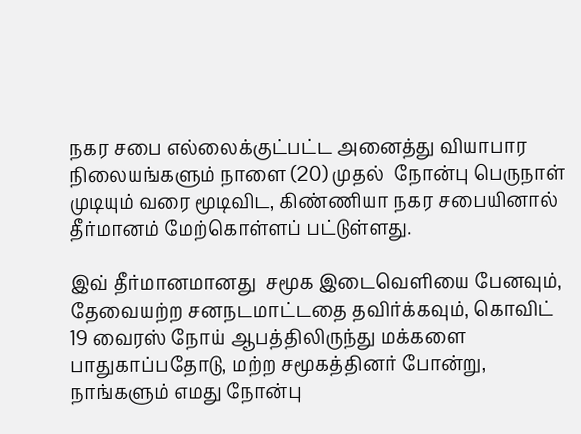நகர சபை எல்லைக்குட்பட்ட அனைத்து வியாபார நிலையங்களும் நாளை (20) முதல்  நோன்பு பெருநாள் முடியும் வரை மூடிவிட, கிண்ணியா நகர சபையினால் தீர்மானம் மேற்கொள்ளப் பட்டுள்ளது.

இவ் தீர்மானமானது  சமூக இடைவெளியை பேனவும், தேவையற்ற சனநடமாட்டதை தவிர்க்கவும், கொவிட் 19 வைரஸ் நோய் ஆபத்திலிருந்து மக்களை பாதுகாப்பதோடு, மற்ற சமூகத்தினர் போன்று, நாங்களும் எமது நோன்பு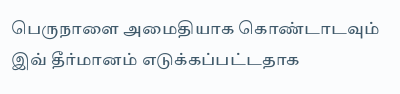பெருநாளை அமைதியாக கொண்டாடவும் இவ் தீர்மானம் எடுக்கப்பட்டதாக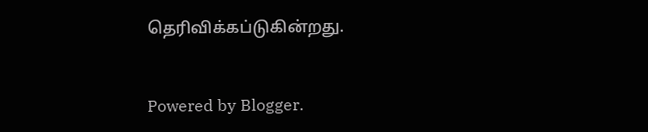தெரிவிக்கப்டுகின்றது.


Powered by Blogger.